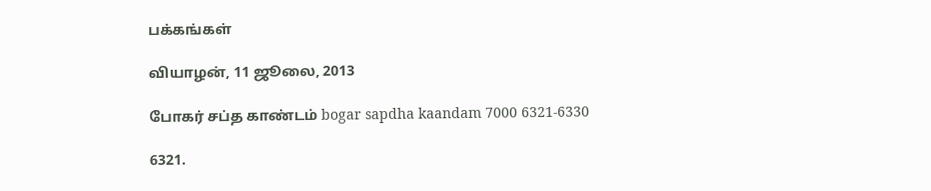பக்கங்கள்

வியாழன், 11 ஜூலை, 2013

போகர் சப்த காண்டம் bogar sapdha kaandam 7000 6321-6330

6321.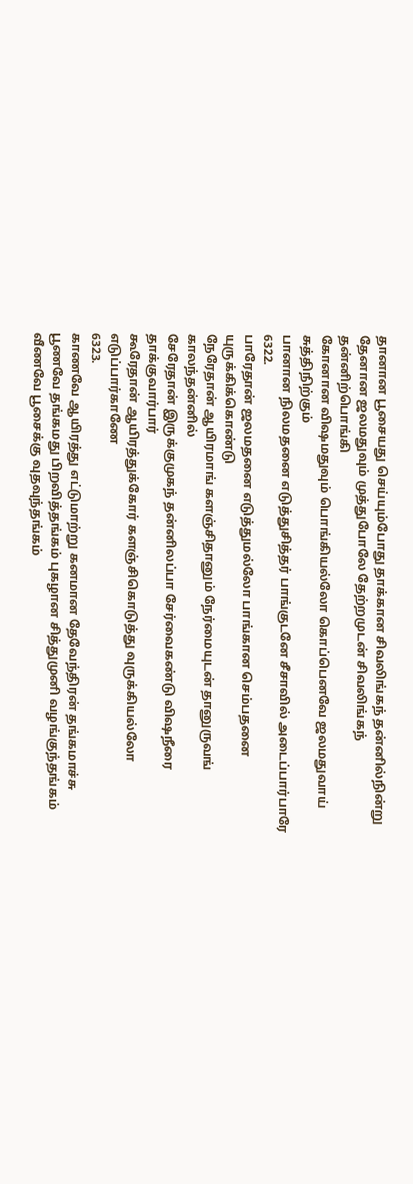தானான பூசையது செய்யும்போது தாக்கான சிவலிங்கந் தன்னில்நின்று
தேனான ஜலமதுவும் முத்துபோலே தேற்றமுடன் சிவலிங்கந் தன்னிற்பொங்கி
கோனான விஷமதுவும் பொங்கியல்லோ கொப்பெனவே ஜலமதுவாய் சுத்திநிற்கும்
பானான நிலமதனை எடுத்துசித்தர் பாங்குடனே சீசாவில் அடைப்பார்பாரே
6322.
பாரேதான் ஜலமதனை எடுத்துமல்லோ பாங்கான செம்பதனை யுருக்கிக்கொண்டு
நேரேதான் ஆயிரமாங் களஞ்சிதானும் நேர்மையுடன் தானுருவங் காலந்தன்னில்
சேரேதான் இருக்குமுகந் தன்னிலப்பா சேர்வைகண்டு விஷநீரை தாக்குவார்பார்
கூரேதான் ஆயிரத்துக்கோர் களஞ்சிகொடுத்து வுருக்கியல்லோ எடுப்பார்காணே
6323.
காணவே ஆயிரத்து எட்டுமாற்று கனமான தேவேந்திரன் தங்கமாச்சு
பூணவே தங்கமது பிறவித்தங்கம் புகழான சித்துமுனி வழங்குந்தங்கம்
வீணவே பூசைக்கு வுதவுந்தங்கம்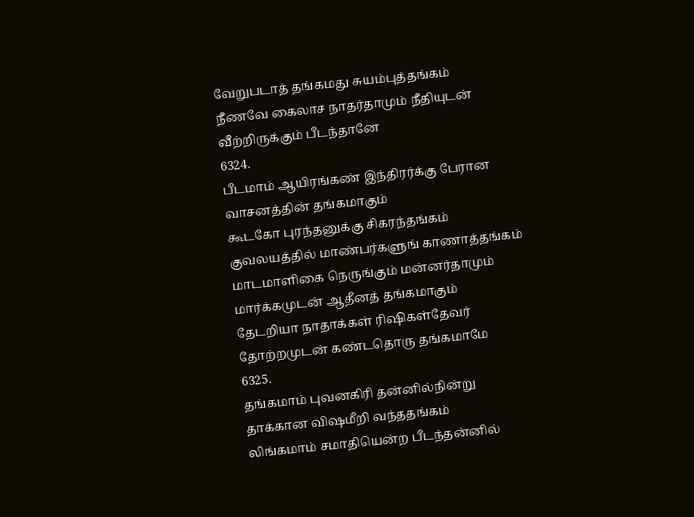வேறுபடாத் தங்கமது சுயம்புத்தங்கம்
நீணவே கைலாச நாதர்தாமும் நீதியுடன் வீற்றிருக்கும் பீடந்தானே
6324.
பீடமாம் ஆயிரங்கண் இந்திரர்க்கு பேரான வாசனத்தின் தங்கமாகும்
கூடகோ புரந்தனுக்கு சிகரந்தங்கம் குவலயத்தில் மாண்பர்களுங் காணாத்தங்கம்
மாடமாளிகை நெருங்கும் மன்னர்தாமும் மார்க்கமுடன் ஆதீனத் தங்கமாகும்
தேடறியா நாதாக்கள் ரிஷிகள்தேவர் தோற்றமுடன் கண்டதொரு தங்கமாமே
6325.
தங்கமாம் புவனகிரி தன்னில்நின்று தாக்கான விஷமீறி வந்ததங்கம்
லிங்கமாம் சமாதியென்ற பீடந்தன்னில்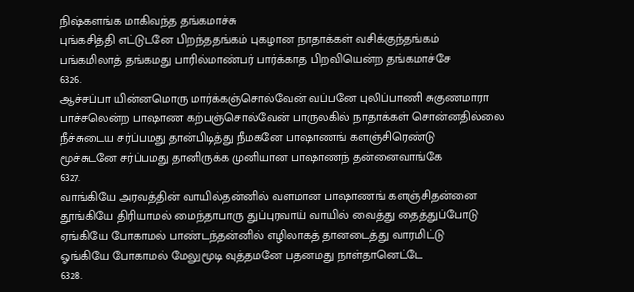நிஷ்களங்க மாகிவந்த தங்கமாச்சு
புங்கசித்தி எட்டுடனே பிறந்ததங்கம் புகழான நாதாக்கள் வசிக்குந்தங்கம்
பங்கமிலாத் தங்கமது பாரில்மாண்பர் பார்க்காத பிறவியென்ற தங்கமாச்சே
6326.
ஆச்சப்பா யின்னமொரு மார்க்கஞ்சொல்வேன் வப்பனே புலிப்பாணி சுகுணமாரா
பாச்சலென்ற பாஷாண கற்பஞ்சொல்வேன் பாருலகில் நாதாக்கள் சொன்னதில்லை
நீச்சுடைய சர்ப்பமது தான்பிடித்து நீமகனே பாஷாணங் களஞ்சிரெண்டு
மூச்சுடனே சர்ப்பமது தானிருக்க முனியான பாஷாணந் தன்னைவாங்கே
6327.
வாங்கியே அரவத்தின் வாயில்தன்னில் வளமான பாஷாணங் களஞ்சிதன்னை
தூங்கியே திரியாமல் மைந்தாபாரு துப்புரவாய் வாயில் வைத்து தைத்துப்போடு
ஏங்கியே போகாமல் பாண்டந்தன்னில் எழிலாகத் தானடைத்து வாரமிட்டு
ஓங்கியே போகாமல் மேலுமூடி வுத்தமனே பதனமது நாள்தானெட்டே
6328.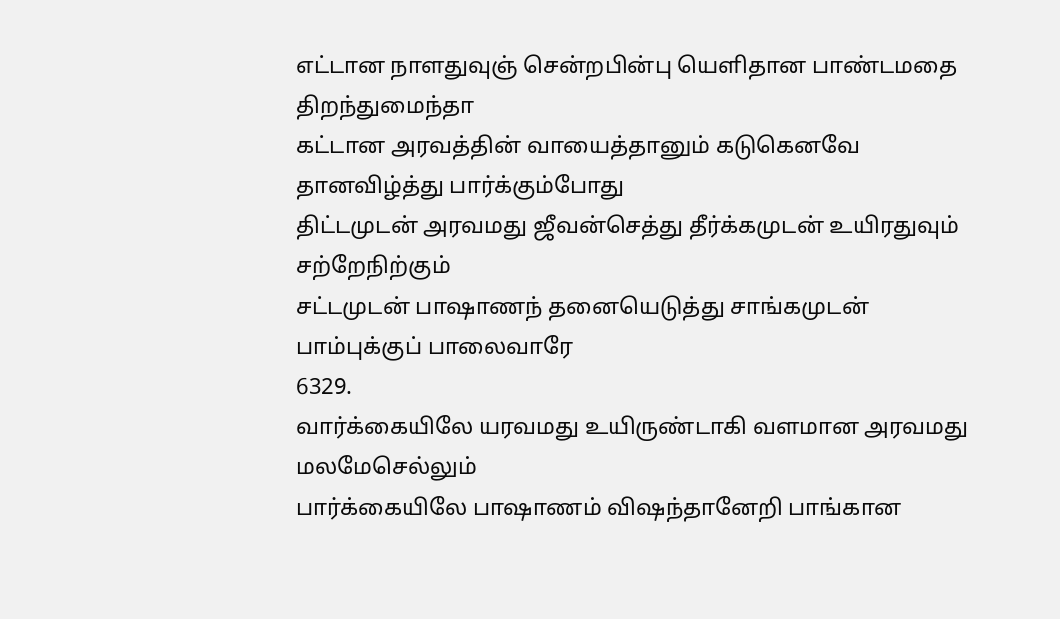எட்டான நாளதுவுஞ் சென்றபின்பு யெளிதான பாண்டமதை திறந்துமைந்தா
கட்டான அரவத்தின் வாயைத்தானும் கடுகெனவே தானவிழ்த்து பார்க்கும்போது
திட்டமுடன் அரவமது ஜீவன்செத்து தீர்க்கமுடன் உயிரதுவும் சற்றேநிற்கும்
சட்டமுடன் பாஷாணந் தனையெடுத்து சாங்கமுடன் பாம்புக்குப் பாலைவாரே
6329.
வார்க்கையிலே யரவமது உயிருண்டாகி வளமான அரவமது மலமேசெல்லும்
பார்க்கையிலே பாஷாணம் விஷந்தானேறி பாங்கான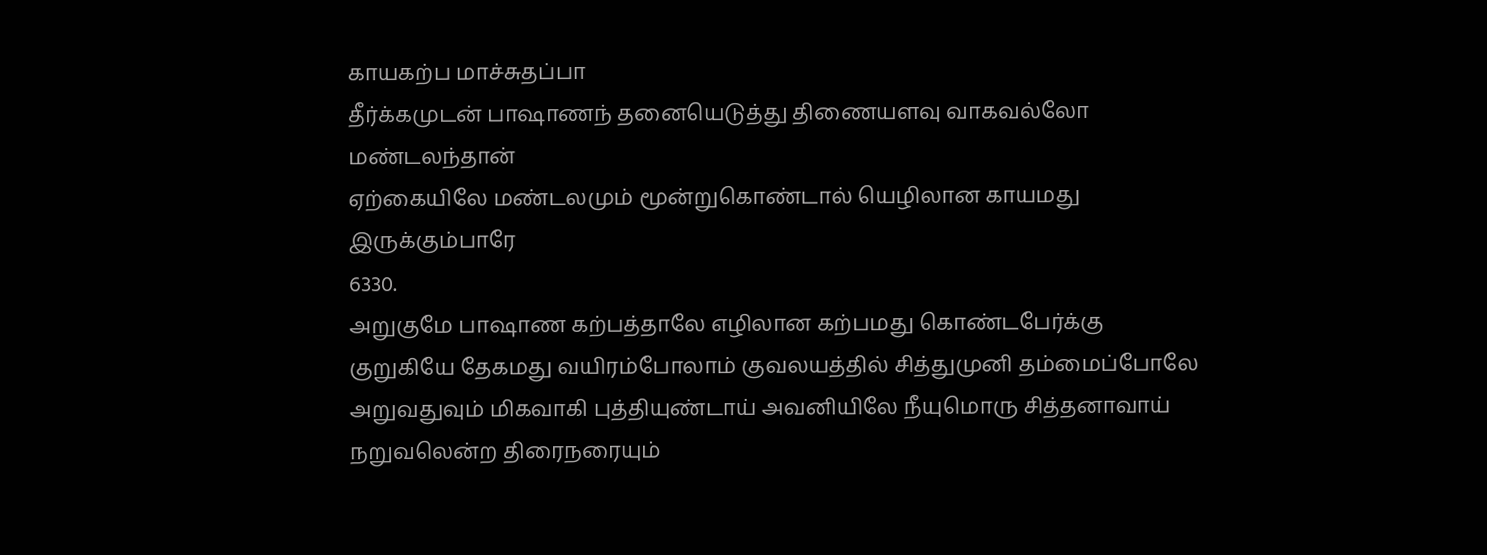காயகற்ப மாச்சுதப்பா
தீர்க்கமுடன் பாஷாணந் தனையெடுத்து திணையளவு வாகவல்லோ மண்டலந்தான்
ஏற்கையிலே மண்டலமும் மூன்றுகொண்டால் யெழிலான காயமது இருக்கும்பாரே
6330.
அறுகுமே பாஷாண கற்பத்தாலே எழிலான கற்பமது கொண்டபேர்க்கு
குறுகியே தேகமது வயிரம்போலாம் குவலயத்தில் சித்துமுனி தம்மைப்போலே
அறுவதுவும் மிகவாகி புத்தியுண்டாய் அவனியிலே நீயுமொரு சித்தனாவாய்
நறுவலென்ற திரைநரையும்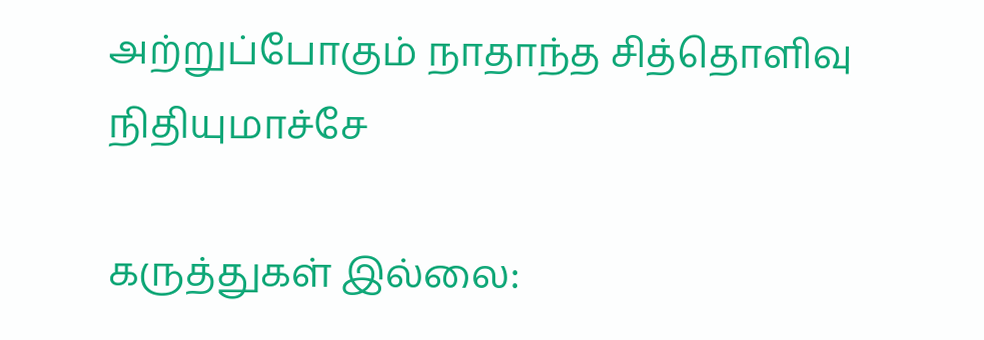அற்றுப்போகும் நாதாந்த சித்தொளிவு நிதியுமாச்சே

கருத்துகள் இல்லை: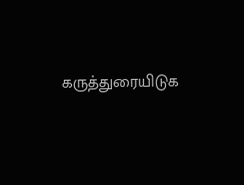கருத்துரையிடுக